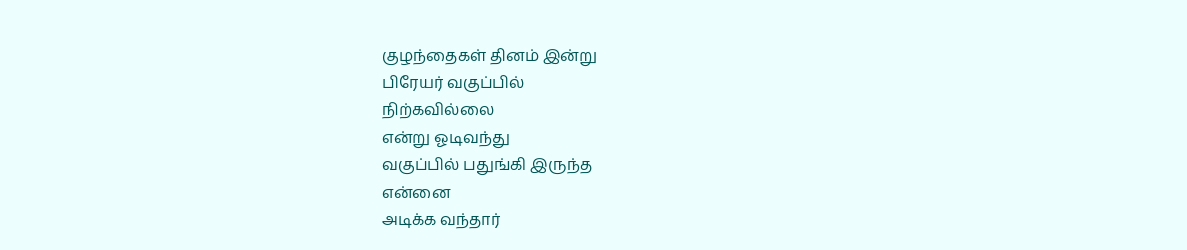குழந்தைகள் தினம் இன்று
பிரேயர் வகுப்பில்
நிற்கவில்லை
என்று ஓடிவந்து
வகுப்பில் பதுங்கி இருந்த
என்னை
அடிக்க வந்தார்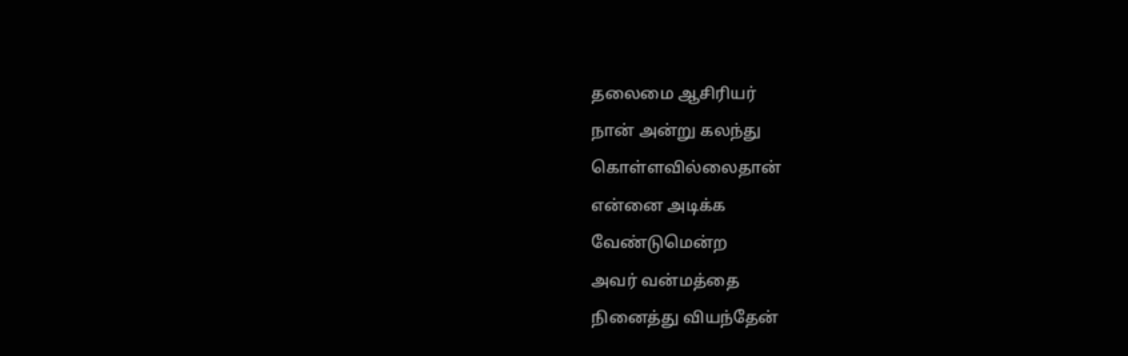தலைமை ஆசிரியர்
நான் அன்று கலந்து
கொள்ளவில்லைதான்
என்னை அடிக்க
வேண்டுமென்ற
அவர் வன்மத்தை
நினைத்து வியந்தேன்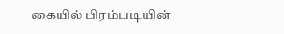கையில் பிரம்படியின்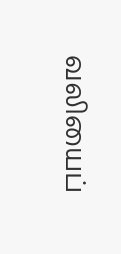வலியைப்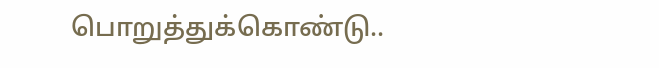பொறுத்துக்கொண்டு..